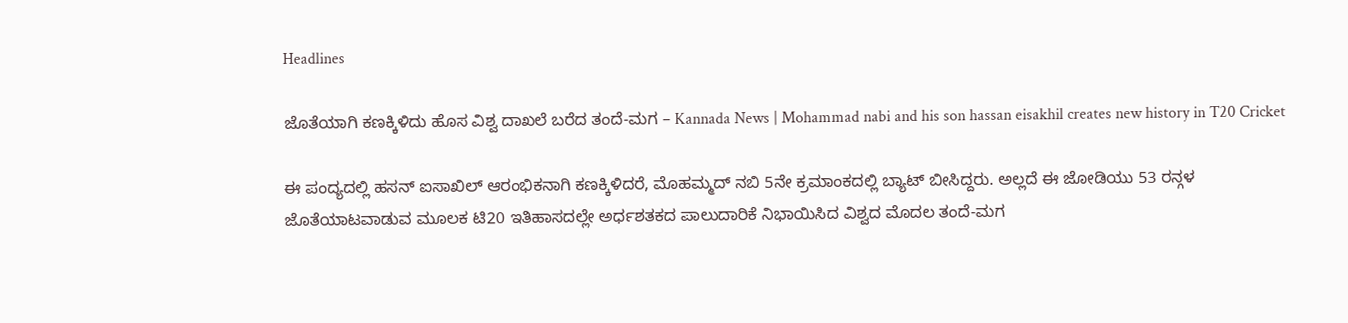Headlines

ಜೊತೆಯಾಗಿ ಕಣಕ್ಕಿಳಿದು ಹೊಸ ವಿಶ್ವ ದಾಖಲೆ ಬರೆದ ತಂದೆ-ಮಗ – Kannada News | Mohammad nabi and his son hassan eisakhil creates new history in T20 Cricket

ಈ ಪಂದ್ಯದಲ್ಲಿ ಹಸನ್ ಐಸಾಖಿಲ್ ಆರಂಭಿಕನಾಗಿ ಕಣಕ್ಕಿಳಿದರೆ, ಮೊಹಮ್ಮದ್ ನಬಿ 5ನೇ ಕ್ರಮಾಂಕದಲ್ಲಿ ಬ್ಯಾಟ್ ಬೀಸಿದ್ದರು. ಅಲ್ಲದೆ ಈ ಜೋಡಿಯು 53 ರನ್ಗಳ ಜೊತೆಯಾಟವಾಡುವ ಮೂಲಕ ಟಿ20 ಇತಿಹಾಸದಲ್ಲೇ ಅರ್ಧಶತಕದ ಪಾಲುದಾರಿಕೆ ನಿಭಾಯಿಸಿದ ವಿಶ್ವದ ಮೊದಲ ತಂದೆ-ಮಗ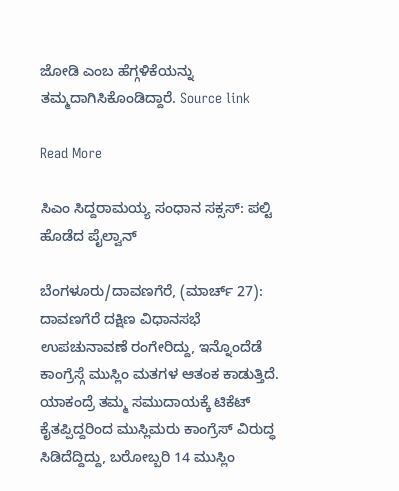ಜೋಡಿ ಎಂಬ ಹೆಗ್ಗಳಿಕೆಯನ್ನು ತಮ್ಮದಾಗಿಸಿಕೊಂಡಿದ್ದಾರೆ. Source link

Read More

ಸಿಎಂ ಸಿದ್ದರಾಮಯ್ಯ ಸಂಧಾನ ಸಕ್ಸಸ್: ಪಲ್ಟಿ ಹೊಡೆದ ಪೈಲ್ವಾನ್

ಬೆಂಗಳೂರು/ದಾವಣಗೆರೆ, (ಮಾರ್ಚ್ 27): ದಾವಣಗೆರೆ ದಕ್ಷಿಣ ವಿಧಾನಸಭೆ ಉಪಚುನಾವಣೆ ರಂಗೇರಿದ್ದು, ಇನ್ನೊಂದೆಡೆ ಕಾಂಗ್ರೆಸ್ಗೆ ಮುಸ್ಲಿಂ ಮತಗಳ ಆತಂಕ ಕಾಡುತ್ತಿದೆ. ಯಾಕಂದ್ರೆ ತಮ್ಮ ಸಮುದಾಯಕ್ಕೆ ಟಿಕೆಟ್ ಕೈತಪ್ಪಿದ್ದರಿಂದ ಮುಸ್ಲಿಮರು ಕಾಂಗ್ರೆಸ್ ವಿರುದ್ಧ ಸಿಡಿದೆದ್ದಿದ್ದು, ಬರೋಬ್ಬರಿ 14 ಮುಸ್ಲಿಂ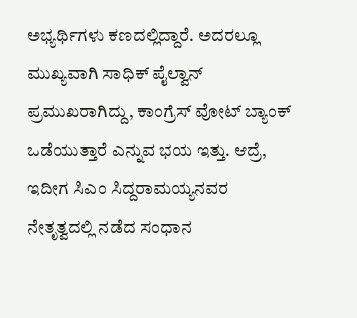ಅಭ್ಯರ್ಥಿಗಳು ಕಣದಲ್ಲಿದ್ದಾರೆ. ಅದರಲ್ಲೂ ಮುಖ್ಯವಾಗಿ ಸಾಧಿಕ್ ಪೈಲ್ವಾನ್ ಪ್ರಮುಖರಾಗಿದ್ದು, ಕಾಂಗ್ರೆಸ್ ವೋಟ್ ಬ್ಯಾಂಕ್ ಒಡೆಯುತ್ತಾರೆ ಎನ್ನುವ ಭಯ ಇತ್ತು. ಆದ್ರೆ, ಇದೀಗ ಸಿಎಂ ಸಿದ್ದರಾಮಯ್ಯನವರ ನೇತೃತ್ವದಲ್ಲಿ ನಡೆದ ಸಂಧಾನ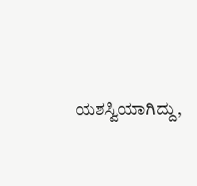ಯಶಸ್ವಿಯಾಗಿದ್ದು,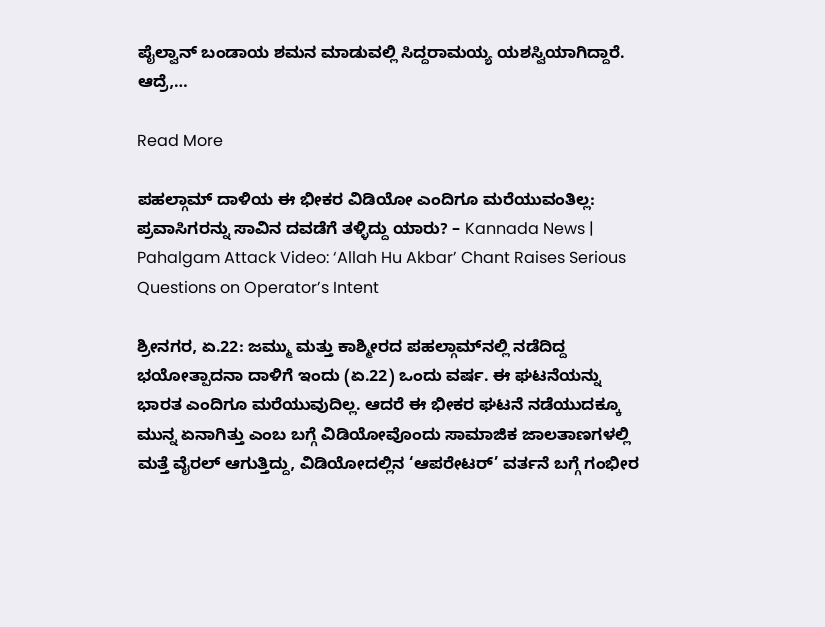ಪೈಲ್ವಾನ್ ಬಂಡಾಯ ಶಮನ ಮಾಡುವಲ್ಲಿ ಸಿದ್ದರಾಮಯ್ಯ ಯಶಸ್ವಿಯಾಗಿದ್ದಾರೆ. ಆದ್ರೆ,…

Read More

ಪಹಲ್ಗಾಮ್ ದಾಳಿಯ ಈ ಭೀಕರ ವಿಡಿಯೋ ಎಂದಿಗೂ ಮರೆಯುವಂತಿಲ್ಲ: ಪ್ರವಾಸಿಗರನ್ನು ಸಾವಿನ ದವಡೆಗೆ ತಳ್ಳಿದ್ದು ಯಾರು? – Kannada News | Pahalgam Attack Video: ‘Allah Hu Akbar’ Chant Raises Serious Questions on Operator’s Intent

ಶ್ರೀನಗರ, ಏ.22: ಜಮ್ಮು ಮತ್ತು ಕಾಶ್ಮೀರದ ಪಹಲ್ಗಾಮ್‌ನಲ್ಲಿ ನಡೆದಿದ್ದ ಭಯೋತ್ಪಾದನಾ ದಾಳಿಗೆ ಇಂದು (ಏ.22) ಒಂದು ವರ್ಷ. ಈ ಘಟನೆಯನ್ನು ಭಾರತ ಎಂದಿಗೂ ಮರೆಯುವುದಿಲ್ಲ. ಆದರೆ ಈ ಭೀಕರ ಘಟನೆ ನಡೆಯುದಕ್ಕೂ ಮುನ್ನ ಏನಾಗಿತ್ತು ಎಂಬ ಬಗ್ಗೆ ವಿಡಿಯೋವೊಂದು ಸಾಮಾಜಿಕ ಜಾಲತಾಣಗಳಲ್ಲಿ ಮತ್ತೆ ವೈರಲ್ ಆಗುತ್ತಿದ್ದು, ವಿಡಿಯೋದಲ್ಲಿನ ‘ಆಪರೇಟರ್’ ವರ್ತನೆ ಬಗ್ಗೆ ಗಂಭೀರ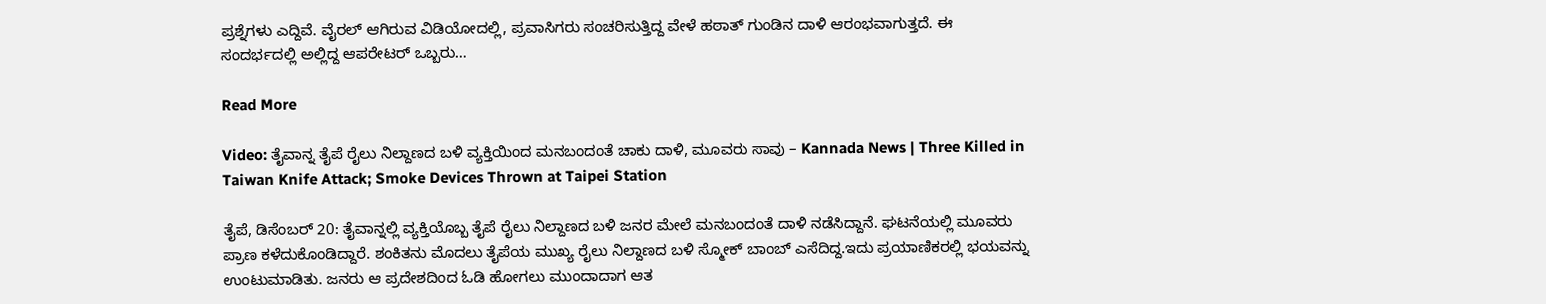ಪ್ರಶ್ನೆಗಳು ಎದ್ದಿವೆ. ವೈರಲ್ ಆಗಿರುವ ವಿಡಿಯೋದಲ್ಲಿ, ಪ್ರವಾಸಿಗರು ಸಂಚರಿಸುತ್ತಿದ್ದ ವೇಳೆ ಹಠಾತ್ ಗುಂಡಿನ ದಾಳಿ ಆರಂಭವಾಗುತ್ತದೆ. ಈ ಸಂದರ್ಭದಲ್ಲಿ ಅಲ್ಲಿದ್ದ ಆಪರೇಟರ್ ಒಬ್ಬರು…

Read More

Video: ತೈವಾನ್ನ ತೈಪೆ ರೈಲು ನಿಲ್ದಾಣದ ಬಳಿ ವ್ಯಕ್ತಿಯಿಂದ ಮನಬಂದಂತೆ ಚಾಕು ದಾಳಿ, ಮೂವರು ಸಾವು – Kannada News | Three Killed in Taiwan Knife Attack; Smoke Devices Thrown at Taipei Station

ತೈಪೆ, ಡಿಸೆಂಬರ್ 20: ತೈವಾನ್ನಲ್ಲಿ ವ್ಯಕ್ತಿಯೊಬ್ಬ ತೈಪೆ ರೈಲು ನಿಲ್ದಾಣದ ಬಳಿ ಜನರ ಮೇಲೆ ಮನಬಂದಂತೆ ದಾಳಿ ನಡೆಸಿದ್ದಾನೆ. ಘಟನೆಯಲ್ಲಿ ಮೂವರು ಪ್ರಾಣ ಕಳೆದುಕೊಂಡಿದ್ದಾರೆ. ಶಂಕಿತನು ಮೊದಲು ತೈಪೆಯ ಮುಖ್ಯ ರೈಲು ನಿಲ್ದಾಣದ ಬಳಿ ಸ್ಮೋಕ್ ಬಾಂಬ್ ಎಸೆದಿದ್ದ.ಇದು ಪ್ರಯಾಣಿಕರಲ್ಲಿ ಭಯವನ್ನು ಉಂಟುಮಾಡಿತು. ಜನರು ಆ ಪ್ರದೇಶದಿಂದ ಓಡಿ ಹೋಗಲು ಮುಂದಾದಾಗ ಆತ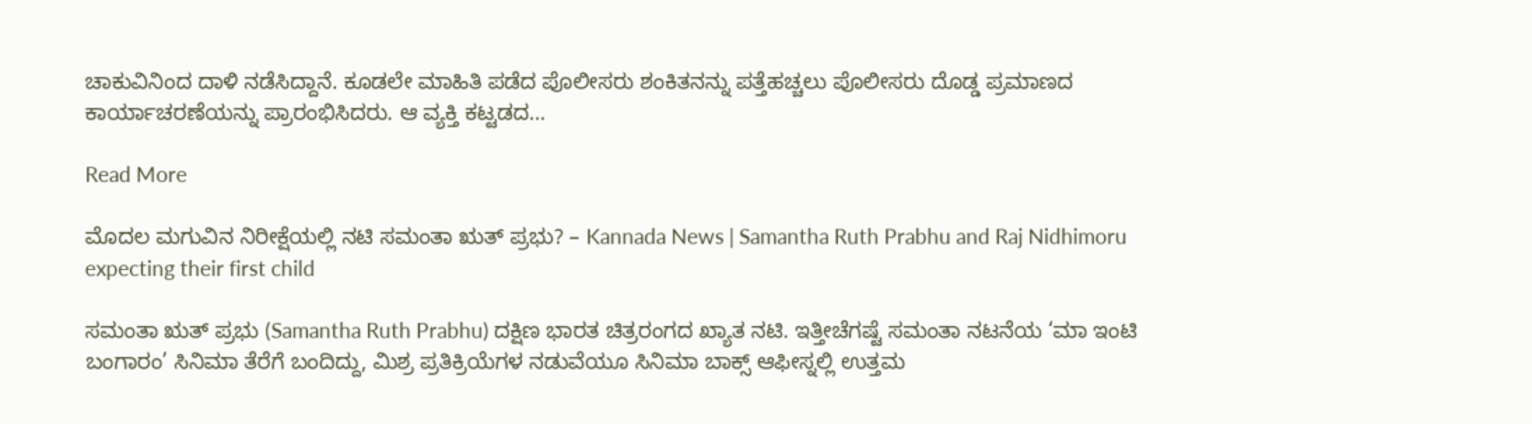ಚಾಕುವಿನಿಂದ ದಾಳಿ ನಡೆಸಿದ್ದಾನೆ. ಕೂಡಲೇ ಮಾಹಿತಿ ಪಡೆದ ಪೊಲೀಸರು ಶಂಕಿತನನ್ನು ಪತ್ತೆಹಚ್ಚಲು ಪೊಲೀಸರು ದೊಡ್ಡ ಪ್ರಮಾಣದ ಕಾರ್ಯಾಚರಣೆಯನ್ನು ಪ್ರಾರಂಭಿಸಿದರು. ಆ ವ್ಯಕ್ತಿ ಕಟ್ಟಡದ…

Read More

ಮೊದಲ ಮಗುವಿನ ನಿರೀಕ್ಷೆಯಲ್ಲಿ ನಟಿ ಸಮಂತಾ ಋತ್ ಪ್ರಭು? – Kannada News | Samantha Ruth Prabhu and Raj Nidhimoru expecting their first child

ಸಮಂತಾ ಋತ್ ಪ್ರಭು (Samantha Ruth Prabhu) ದಕ್ಷಿಣ ಭಾರತ ಚಿತ್ರರಂಗದ ಖ್ಯಾತ ನಟಿ. ಇತ್ತೀಚೆಗಷ್ಟೆ ಸಮಂತಾ ನಟನೆಯ ‘ಮಾ ಇಂಟಿ ಬಂಗಾರಂ’ ಸಿನಿಮಾ ತೆರೆಗೆ ಬಂದಿದ್ದು, ಮಿಶ್ರ ಪ್ರತಿಕ್ರಿಯೆಗಳ ನಡುವೆಯೂ ಸಿನಿಮಾ ಬಾಕ್ಸ್ ಆಫೀಸ್ನಲ್ಲಿ ಉತ್ತಮ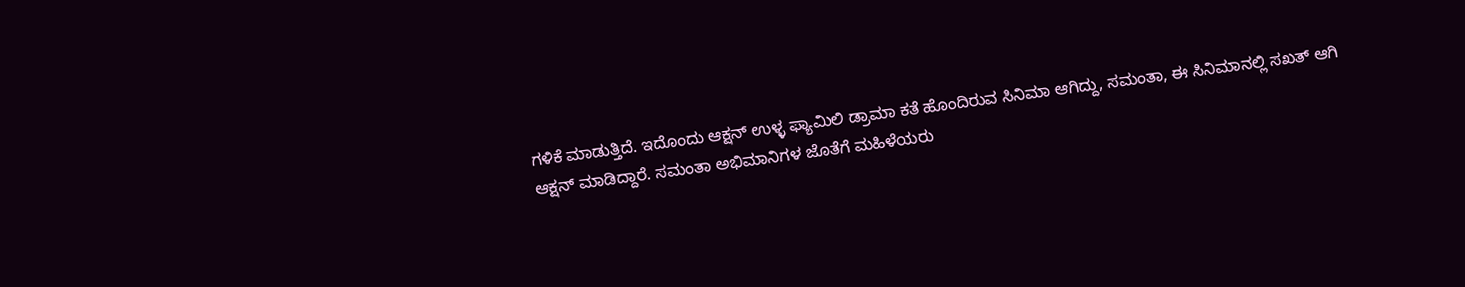ಗಳಿಕೆ ಮಾಡುತ್ತಿದೆ. ಇದೊಂದು ಆಕ್ಷನ್ ಉಳ್ಳ ಫ್ಯಾಮಿಲಿ ಡ್ರಾಮಾ ಕತೆ ಹೊಂದಿರುವ ಸಿನಿಮಾ ಆಗಿದ್ದು, ಸಮಂತಾ, ಈ ಸಿನಿಮಾನಲ್ಲಿ ಸಖತ್ ಆಗಿ ಆಕ್ಷನ್ ಮಾಡಿದ್ದಾರೆ. ಸಮಂತಾ ಅಭಿಮಾನಿಗಳ ಜೊತೆಗೆ ಮಹಿಳೆಯರು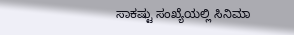ಸಾಕಷ್ಟು ಸಂಖ್ಯೆಯಲ್ಲಿ ಸಿನಿಮಾ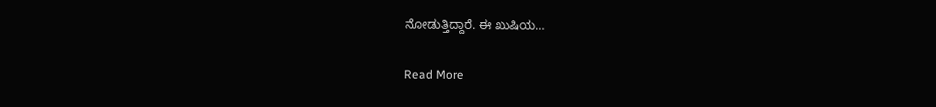ನೋಡುತ್ತಿದ್ದಾರೆ. ಈ ಖುಷಿಯ…

Read More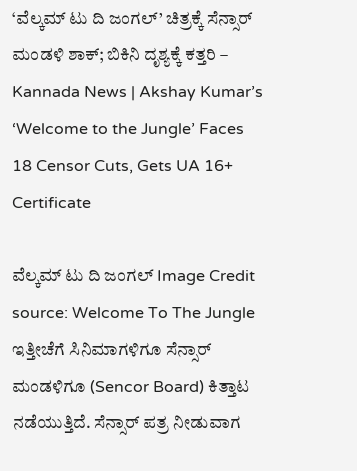‘ವೆಲ್ಕಮ್ ಟು ದಿ ಜಂಗಲ್’ ಚಿತ್ರಕ್ಕೆ ಸೆನ್ಸಾರ್ ಮಂಡಳಿ ಶಾಕ್; ಬಿಕಿನಿ ದೃಶ್ಯಕ್ಕೆ ಕತ್ತರಿ – Kannada News | Akshay Kumar’s ‘Welcome to the Jungle’ Faces 18 Censor Cuts, Gets UA 16+ Certificate

ವೆಲ್ಕಮ್ ಟು ದಿ ಜಂಗಲ್ Image Credit source: Welcome To The Jungle ಇತ್ತೀಚೆಗೆ ಸಿನಿಮಾಗಳಿಗೂ ಸೆನ್ಸಾರ್ ಮಂಡಳಿಗೂ (Sencor Board) ಕಿತ್ತಾಟ ನಡೆಯುತ್ತಿದೆ. ಸೆನ್ಸಾರ್ ಪತ್ರ ನೀಡುವಾಗ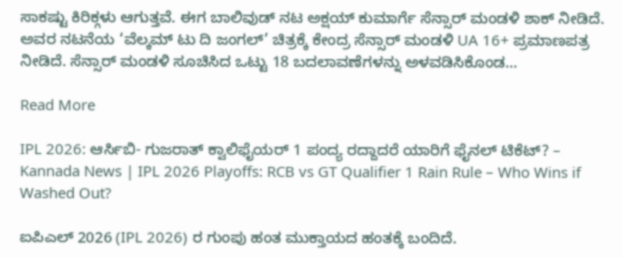ಸಾಕಷ್ಟು ಕಿರಿಕ್ಗಳು ಆಗುತ್ತವೆ. ಈಗ ಬಾಲಿವುಡ್ ನಟ ಅಕ್ಷಯ್ ಕುಮಾರ್ಗೆ ಸೆನ್ಸಾರ್ ಮಂಡಳಿ ಶಾಕ್ ನೀಡಿದೆ. ಅವರ ನಟನೆಯ ‘ವೆಲ್ಕಮ್ ಟು ದಿ ಜಂಗಲ್’ ಚಿತ್ರಕ್ಕೆ ಕೇಂದ್ರ ಸೆನ್ಸಾರ್ ಮಂಡಳಿ UA 16+ ಪ್ರಮಾಣಪತ್ರ ನೀಡಿದೆ. ಸೆನ್ಸಾರ್ ಮಂಡಳಿ ಸೂಚಿಸಿದ ಒಟ್ಟು 18 ಬದಲಾವಣೆಗಳನ್ನು ಅಳವಡಿಸಿಕೊಂಡ…

Read More

IPL 2026: ಆರ್ಸಿಬಿ- ಗುಜರಾತ್ ಕ್ವಾಲಿಫೈಯರ್ 1 ಪಂದ್ಯ ರದ್ದಾದರೆ ಯಾರಿಗೆ ಫೈನಲ್ ಟಿಕೆಟ್? – Kannada News | IPL 2026 Playoffs: RCB vs GT Qualifier 1 Rain Rule – Who Wins if Washed Out?

ಐಪಿಎಲ್ 2026 (IPL 2026) ರ ಗುಂಪು ಹಂತ ಮುಕ್ತಾಯದ ಹಂತಕ್ಕೆ ಬಂದಿದೆ.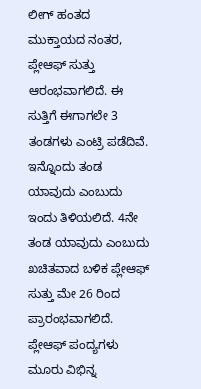ಲೀಗ್ ಹಂತದ ಮುಕ್ತಾಯದ ನಂತರ, ಪ್ಲೇಆಫ್ ಸುತ್ತು ಆರಂಭವಾಗಲಿದೆ. ಈ ಸುತ್ತಿಗೆ ಈಗಾಗಲೇ 3 ತಂಡಗಳು ಎಂಟ್ರಿ ಪಡೆದಿವೆ. ಇನ್ನೊಂದು ತಂಡ ಯಾವುದು ಎಂಬುದು ಇಂದು ತಿಳಿಯಲಿದೆ. 4ನೇ ತಂಡ ಯಾವುದು ಎಂಬುದು ಖಚಿತವಾದ ಬಳಿಕ ಪ್ಲೇಆಫ್ ಸುತ್ತು ಮೇ 26 ರಿಂದ ಪ್ರಾರಂಭವಾಗಲಿದೆ. ಪ್ಲೇಆಫ್ ಪಂದ್ಯಗಳು ಮೂರು ವಿಭಿನ್ನ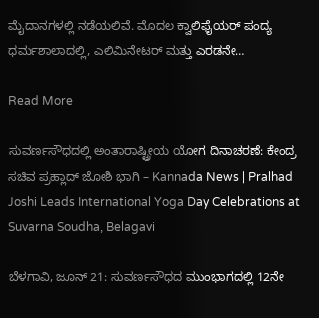ಮೈದಾನಗಳಲ್ಲಿ ನಡೆಯಲಿವೆ. ಮೊದಲ ಕ್ವಾಲಿಫೈಯರ್ ಪಂದ್ಯ ಧರ್ಮಶಾಲಾದಲ್ಲಿ, ಎಲಿಮಿನೇಟರ್ ಮತ್ತು ಎರಡನೇ…

Read More

ಸುವರ್ಣಸೌಧದಲ್ಲಿ ಅಂತಾರಾಷ್ಟ್ರೀಯ ಯೋಗ ದಿನಾಚರಣೆ: ಕೇಂದ್ರ ಸಚಿವ ಪ್ರಹ್ಲಾದ್ ಜೋಶಿ ಭಾಗಿ – Kannada News | Pralhad Joshi Leads International Yoga Day Celebrations at Suvarna Soudha, Belagavi

ಬೆಳಗಾವಿ, ಜೂನ್ 21: ಸುವರ್ಣಸೌಧದ ಮುಂಭಾಗದಲ್ಲಿ 12ನೇ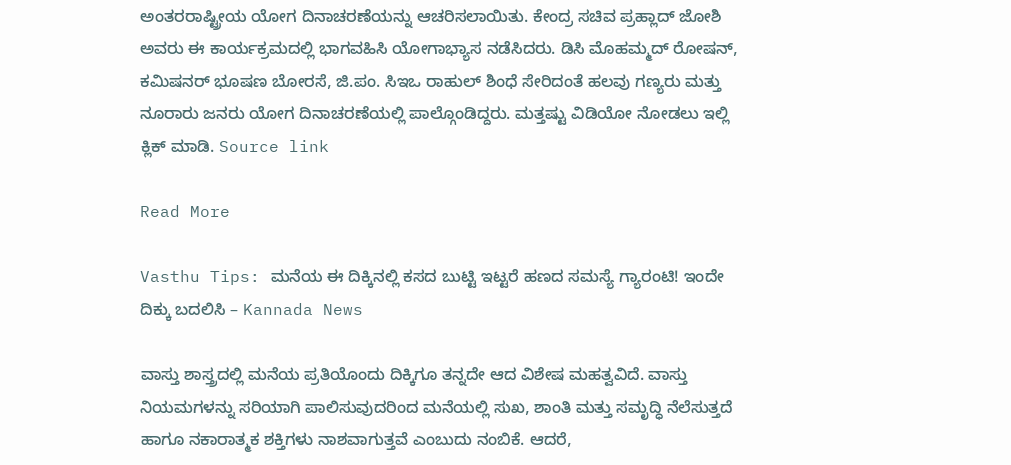ಅಂತರರಾಷ್ಟ್ರೀಯ ಯೋಗ ದಿನಾಚರಣೆಯನ್ನು ಆಚರಿಸಲಾಯಿತು. ಕೇಂದ್ರ ಸಚಿವ ಪ್ರಹ್ಲಾದ್ ಜೋಶಿ ಅವರು ಈ ಕಾರ್ಯಕ್ರಮದಲ್ಲಿ ಭಾಗವಹಿಸಿ ಯೋಗಾಭ್ಯಾಸ ನಡೆಸಿದರು. ಡಿಸಿ ಮೊಹಮ್ಮದ್ ರೋಷನ್, ಕಮಿಷನರ್ ಭೂಷಣ ಬೋರಸೆ, ಜಿ.ಪಂ. ಸಿಇಒ ರಾಹುಲ್ ಶಿಂಧೆ ಸೇರಿದಂತೆ ಹಲವು ಗಣ್ಯರು ಮತ್ತು ನೂರಾರು ಜನರು ಯೋಗ ದಿನಾಚರಣೆಯಲ್ಲಿ ಪಾಲ್ಗೊಂಡಿದ್ದರು. ಮತ್ತಷ್ಟು ವಿಡಿಯೋ ನೋಡಲು ಇಲ್ಲಿ ಕ್ಲಿಕ್ ಮಾಡಿ. Source link

Read More

Vasthu Tips: ಮನೆಯ ಈ ದಿಕ್ಕಿನಲ್ಲಿ ಕಸದ ಬುಟ್ಟಿ ಇಟ್ಟರೆ ಹಣದ ಸಮಸ್ಯೆ ಗ್ಯಾರಂಟಿ! ಇಂದೇ ದಿಕ್ಕು ಬದಲಿಸಿ – Kannada News

ವಾಸ್ತು ಶಾಸ್ತ್ರದಲ್ಲಿ ಮನೆಯ ಪ್ರತಿಯೊಂದು ದಿಕ್ಕಿಗೂ ತನ್ನದೇ ಆದ ವಿಶೇಷ ಮಹತ್ವವಿದೆ. ವಾಸ್ತು ನಿಯಮಗಳನ್ನು ಸರಿಯಾಗಿ ಪಾಲಿಸುವುದರಿಂದ ಮನೆಯಲ್ಲಿ ಸುಖ, ಶಾಂತಿ ಮತ್ತು ಸಮೃದ್ಧಿ ನೆಲೆಸುತ್ತದೆ ಹಾಗೂ ನಕಾರಾತ್ಮಕ ಶಕ್ತಿಗಳು ನಾಶವಾಗುತ್ತವೆ ಎಂಬುದು ನಂಬಿಕೆ. ಆದರೆ,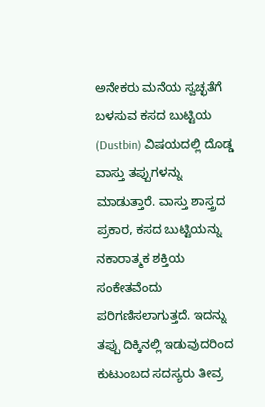ಅನೇಕರು ಮನೆಯ ಸ್ವಚ್ಛತೆಗೆ ಬಳಸುವ ಕಸದ ಬುಟ್ಟಿಯ (Dustbin) ವಿಷಯದಲ್ಲಿ ದೊಡ್ಡ ವಾಸ್ತು ತಪ್ಪುಗಳನ್ನು ಮಾಡುತ್ತಾರೆ. ವಾಸ್ತು ಶಾಸ್ತ್ರದ ಪ್ರಕಾರ, ಕಸದ ಬುಟ್ಟಿಯನ್ನು ನಕಾರಾತ್ಮಕ ಶಕ್ತಿಯ ಸಂಕೇತವೆಂದು ಪರಿಗಣಿಸಲಾಗುತ್ತದೆ. ಇದನ್ನು ತಪ್ಪು ದಿಕ್ಕಿನಲ್ಲಿ ಇಡುವುದರಿಂದ ಕುಟುಂಬದ ಸದಸ್ಯರು ತೀವ್ರ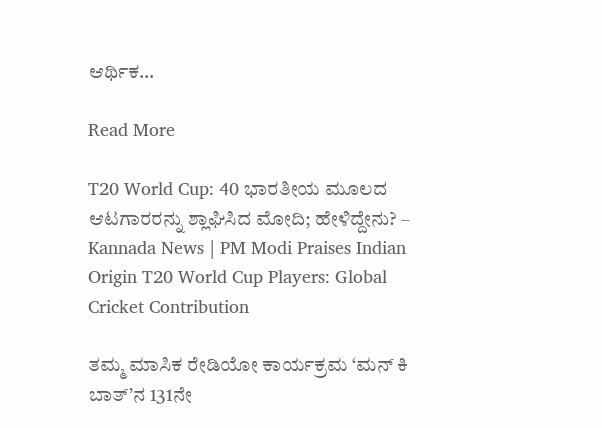ಆರ್ಥಿಕ…

Read More

T20 World Cup: 40 ಭಾರತೀಯ ಮೂಲದ ಆಟಗಾರರನ್ನು ಶ್ಲಾಘಿಸಿದ ಮೋದಿ; ಹೇಳಿದ್ದೇನು? – Kannada News | PM Modi Praises Indian Origin T20 World Cup Players: Global Cricket Contribution

ತಮ್ಮ ಮಾಸಿಕ ರೇಡಿಯೋ ಕಾರ್ಯಕ್ರಮ ‘ಮನ್ ಕಿ ಬಾತ್’ನ 131ನೇ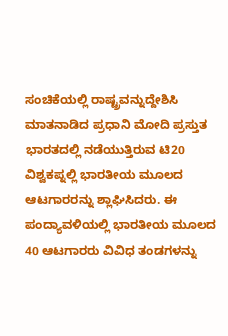ಸಂಚಿಕೆಯಲ್ಲಿ ರಾಷ್ಟ್ರವನ್ನುದ್ದೇಶಿಸಿ ಮಾತನಾಡಿದ ಪ್ರಧಾನಿ ಮೋದಿ ಪ್ರಸ್ತುತ ಭಾರತದಲ್ಲಿ ನಡೆಯುತ್ತಿರುವ ಟಿ20 ವಿಶ್ವಕಪ್ನಲ್ಲಿ ಭಾರತೀಯ ಮೂಲದ ಆಟಗಾರರನ್ನು ಶ್ಲಾಘಿಸಿದರು. ಈ ಪಂದ್ಯಾವಳಿಯಲ್ಲಿ ಭಾರತೀಯ ಮೂಲದ 40 ಆಟಗಾರರು ವಿವಿಧ ತಂಡಗಳನ್ನು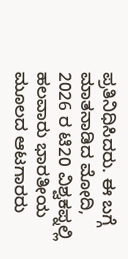ಪ್ರತಿನಿಧಿಸಿದರು. ಈ ಬಗ್ಗೆ ಮಾತನಾಡಿದ ಮೋದಿ, 2026 ರ ಟಿ20 ವಿಶ್ವಕಪ್ನಲ್ಲಿ ಹಲವಾರು ಭಾರತೀಯ ಮೂಲದ ಆಟಗಾರರು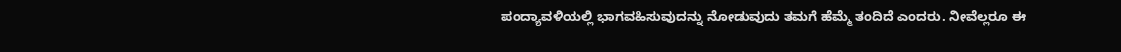ಪಂದ್ಯಾವಳಿಯಲ್ಲಿ ಭಾಗವಹಿಸುವುದನ್ನು ನೋಡುವುದು ತಮಗೆ ಹೆಮ್ಮೆ ತಂದಿದೆ ಎಂದರು. ನೀವೆಲ್ಲರೂ ಈ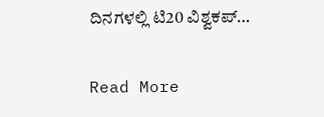ದಿನಗಳಲ್ಲಿ ಟಿ20 ವಿಶ್ವಕಪ್…

Read More